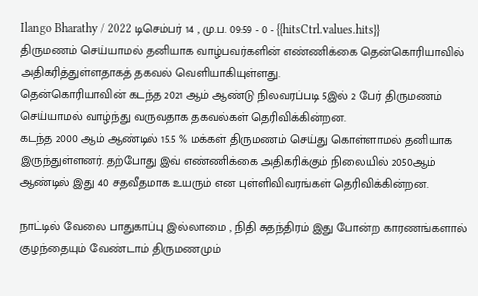Ilango Bharathy / 2022 டிசெம்பர் 14 , மு.ப. 09:59 - 0 - {{hitsCtrl.values.hits}}
திருமணம் செய்யாமல் தனியாக வாழ்பவர்களின் எண்ணிக்கை தென்கொரியாவில் அதிகரித்துள்ளதாகத் தகவல் வெளியாகியுள்ளது.
தென்கொரியாவின் கடந்த 2021 ஆம் ஆண்டு நிலவரப்படி 5இல் 2 பேர் திருமணம் செய்யாமல் வாழ்ந்து வருவதாக தகவல்கள் தெரிவிக்கின்றன.
கடந்த 2000 ஆம் ஆண்டில் 15.5 % மக்கள் திருமணம் செய்து கொள்ளாமல் தனியாக இருந்துள்ளனர். தற்போது இவ் எண்ணிக்கை அதிகரிக்கும் நிலையில் 2050ஆம் ஆண்டில் இது 40 சதவீதமாக உயரும் என புள்ளிவிவரங்கள் தெரிவிக்கின்றன.

நாட்டில் வேலை பாதுகாப்பு இல்லாமை , நிதி சுதந்திரம் இது போன்ற காரணங்களால் குழந்தையும் வேண்டாம் திருமணமும்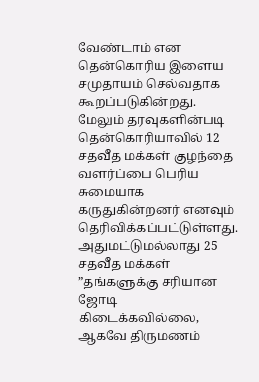வேண்டாம் என தென்கொரிய இளைய சமுதாயம் செல்வதாக கூறப்படுகின்றது.
மேலும் தரவுகளின்படி தென்கொரியாவில் 12 சதவீத மக்கள் குழந்தை வளர்ப்பை பெரிய சுமையாக கருதுகின்றனர் எனவும் தெரிவிக்கப்பட்டுள்ளது.
அதுமட்டுமல்லாது 25 சதவீத மக்கள் ”தங்களுக்கு சரியான ஜோடி கிடைக்கவில்லை, ஆகவே திருமணம்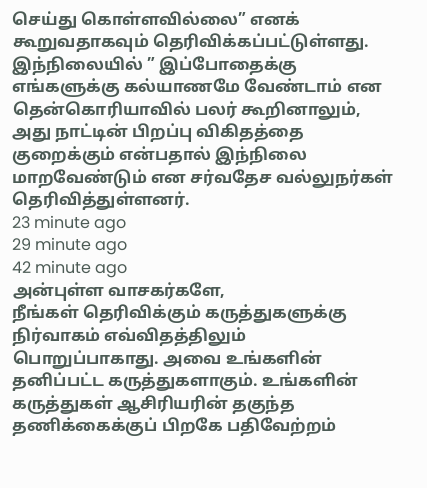செய்து கொள்ளவில்லை” எனக் கூறுவதாகவும் தெரிவிக்கப்பட்டுள்ளது.
இந்நிலையில் ” இப்போதைக்கு எங்களுக்கு கல்யாணமே வேண்டாம் என தென்கொரியாவில் பலர் கூறினாலும், அது நாட்டின் பிறப்பு விகிதத்தை குறைக்கும் என்பதால் இந்நிலை மாறவேண்டும் என சர்வதேச வல்லுநர்கள் தெரிவித்துள்ளனர்.
23 minute ago
29 minute ago
42 minute ago
அன்புள்ள வாசகர்களே,
நீங்கள் தெரிவிக்கும் கருத்துகளுக்கு நிர்வாகம் எவ்விதத்திலும் பொறுப்பாகாது. அவை உங்களின் தனிப்பட்ட கருத்துகளாகும். உங்களின் கருத்துகள் ஆசிரியரின் தகுந்த தணிக்கைக்குப் பிறகே பதிவேற்றம்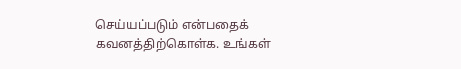செய்யப்படும் என்பதைக் கவனத்திற்கொள்க. உங்கள்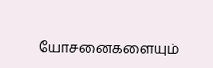யோசனைகளையும்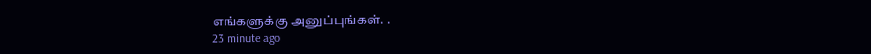எங்களுக்கு அனுப்புங்கள். .
23 minute ago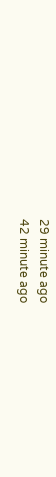29 minute ago
42 minute ago